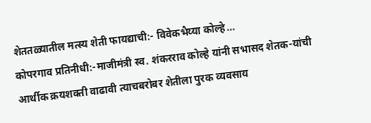शेततळ्यातील मत्स्य शेती फायद्याची:- विवेकभैय्या कोल्हे…
कोपरगाव प्रतिनीधी:-माजीमंत्री स्व. शंकरराव कोल्हे यांनी सभासद शेतक-यांची आर्थीक क्रयशक्ती वाढावी त्याचबरोबर शेतीला पुरक व्यवसाय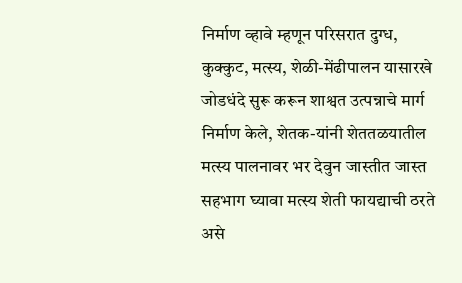निर्माण व्हावे म्हणून परिसरात दुग्ध, कुक्कुट, मत्स्य, शेळी-मेंढीपालन यासारखे जोडधंदे सुरू करून शाश्वत उत्पन्नाचे मार्ग निर्माण केले, शेतक-यांनी शेततळयातील मत्स्य पालनावर भर देवुन जास्तीत जास्त सहभाग घ्यावा मत्स्य शेती फायद्याची ठरते असे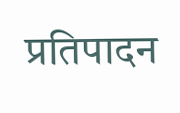प्रतिपादन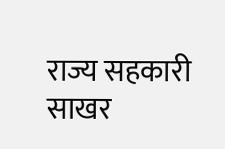राज्य सहकारी साखर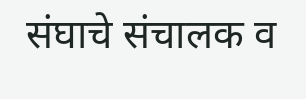संघाचे संचालक व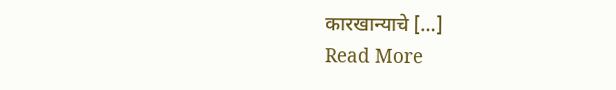कारखान्याचे […]
Read More